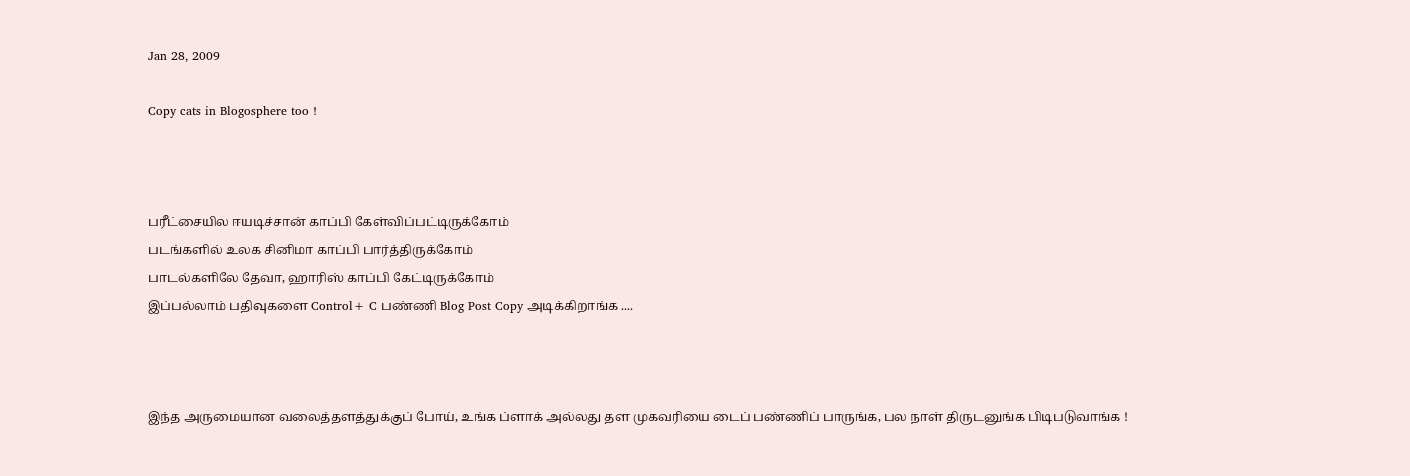Jan 28, 2009

Copy cats in Blogosphere too !



பரீட்சையில ஈயடிச்சான் காப்பி கேள்விப்பட்டிருக்கோம்
படங்களில் உலக சினிமா காப்பி பார்த்திருக்கோம்
பாடல்களிலே தேவா, ஹாரிஸ் காப்பி கேட்டிருக்கோம்
இப்பல்லாம் பதிவுகளை Control+ C பண்ணி Blog Post Copy அடிக்கிறாங்க ....



இந்த அருமையான வலைத்தளத்துக்குப் போய், உங்க ப்ளாக் அல்லது தள முகவரியை டைப் பண்ணிப் பாருங்க, பல நாள் திருடனுங்க பிடிபடுவாங்க !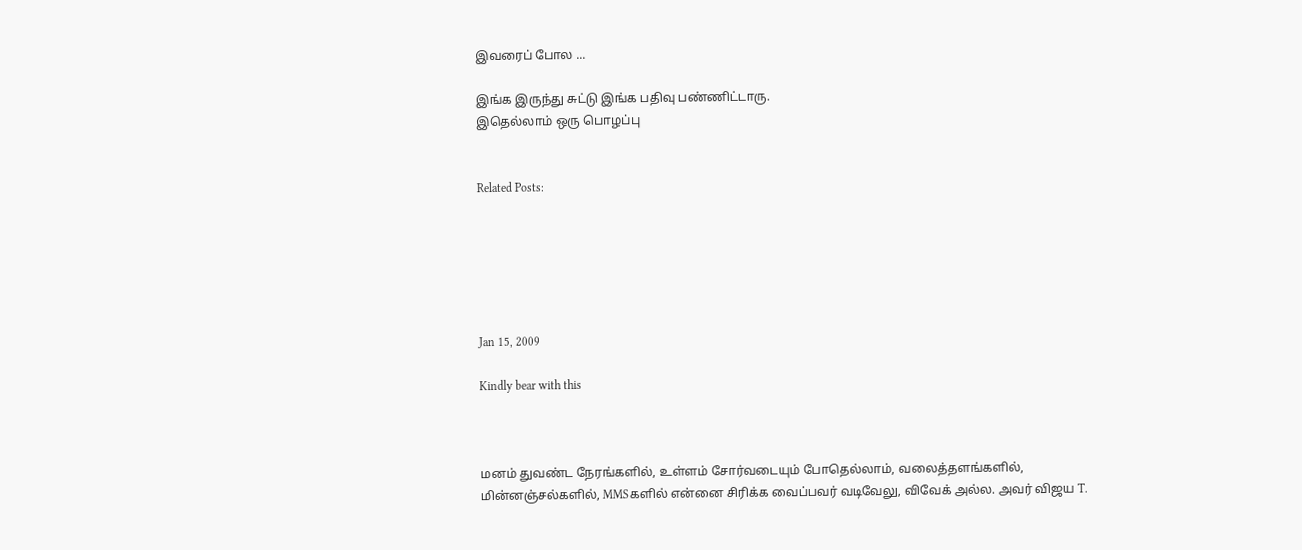இவரைப் போல ...

இங்க இருந்து சுட்டு இங்க பதிவு பண்ணிட்டாரு.
இதெல்லாம் ஒரு பொழப்பு


Related Posts:






Jan 15, 2009

Kindly bear with this



மனம் துவண்ட நேரங்களில், உள்ளம் சோர்வடையும் போதெல்லாம், வலைத்தளங்களில், மின்னஞ்சல்களில், MMSகளில் என்னை சிரிக்க வைப்பவர் வடிவேலு, விவேக் அல்ல. அவர் விஜய T.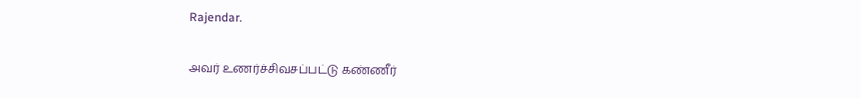Rajendar.

அவர் உணர்ச்சிவசப்பட்டு கண்ணீர்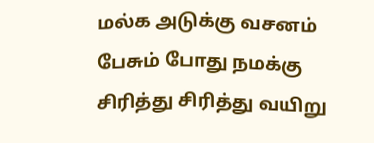மல்க அடுக்கு வசனம் பேசும் போது நமக்கு சிரித்து சிரித்து வயிறு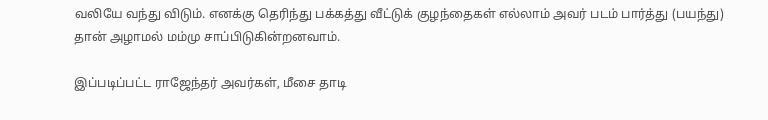வலியே வந்து விடும். எனக்கு தெரிந்து பக்கத்து வீட்டுக் குழந்தைகள் எல்லாம் அவர் படம் பார்த்து (பயந்து) தான் அழாமல் மம்மு சாப்பிடுகின்றனவாம்.

இப்படிப்பட்ட ராஜேந்தர் அவர்கள், மீசை தாடி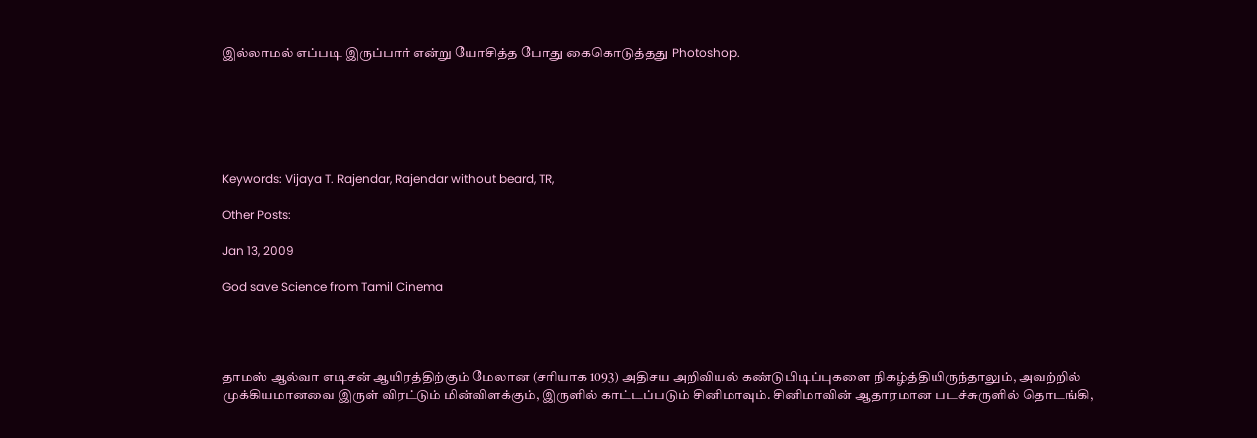இல்லாமல் எப்படி இருப்பார் என்று யோசித்த போது கைகொடுத்தது Photoshop.






Keywords: Vijaya T. Rajendar, Rajendar without beard, TR,

Other Posts:

Jan 13, 2009

God save Science from Tamil Cinema




தாமஸ் ஆல்வா எடிசன் ஆயிரத்திற்கும் மேலான (சரியாக 1093) அதிசய அறிவியல் கண்டுபிடிப்புகளை நிகழ்த்தியிருந்தாலும், அவற்றில் முக்கியமானவை இருள் விரட்டும் மின்விளக்கும், இருளில் காட்டப்படும் சினிமாவும். சினிமாவின் ஆதாரமான படச்சுருளில் தொடங்கி,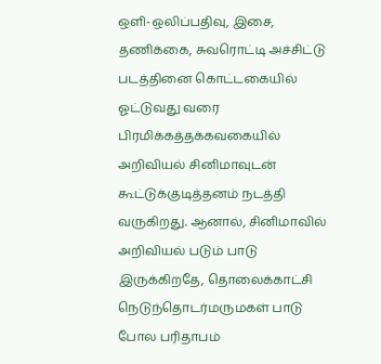ஒளி-ஒலிப்பதிவு, இசை, தணிக்கை, சுவரொட்டி அச்சிட்டு படத்தினை கொட்டகையில் ஓட்டுவது வரை பிரமிக்கத்தக்கவகையில் அறிவியல் சினிமாவுடன் கூட்டுக்குடித்தனம் நடத்தி வருகிறது. ஆனால், சினிமாவில் அறிவியல் படும் பாடு இருக்கிறதே, தொலைக்காட்சி நெடுந்தொடர்மருமகள் பாடு போல பரிதாபம்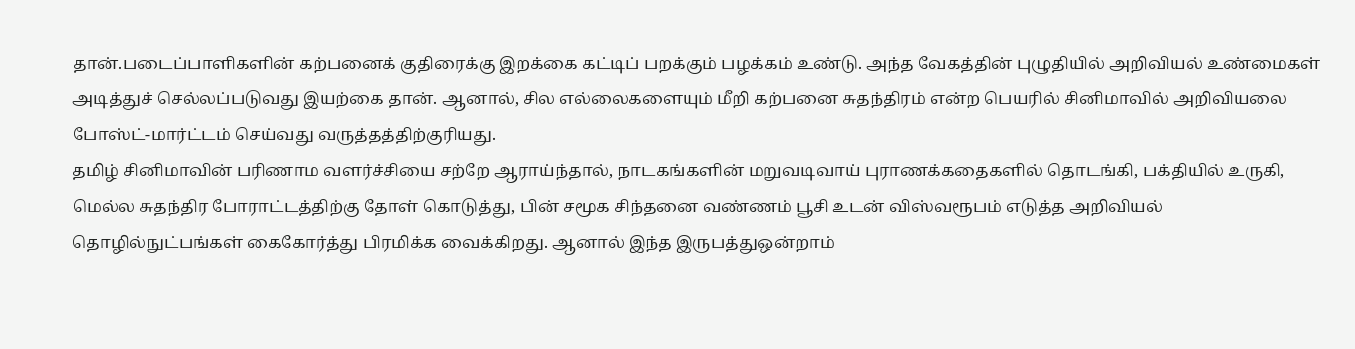தான்.படைப்பாளிகளின் கற்பனைக் குதிரைக்கு இறக்கை கட்டிப் பறக்கும் பழக்கம் உண்டு. அந்த வேகத்தின் புழுதியில் அறிவியல் உண்மைகள் அடித்துச் செல்லப்படுவது இயற்கை தான். ஆனால், சில எல்லைகளையும் மீறி கற்பனை சுதந்திரம் என்ற பெயரில் சினிமாவில் அறிவியலை போஸ்ட்-மார்ட்டம் செய்வது வருத்தத்திற்குரியது.
தமிழ் சினிமாவின் பரிணாம வளர்ச்சியை சற்றே ஆராய்ந்தால், நாடகங்களின் மறுவடிவாய் புராணக்கதைகளில் தொடங்கி, பக்தியில் உருகி, மெல்ல சுதந்திர போராட்டத்திற்கு தோள் கொடுத்து, பின் சமூக சிந்தனை வண்ணம் பூசி உடன் விஸ்வரூபம் எடுத்த அறிவியல் தொழில்நுட்பங்கள் கைகோர்த்து பிரமிக்க வைக்கிறது. ஆனால் இந்த இருபத்துஒன்றாம்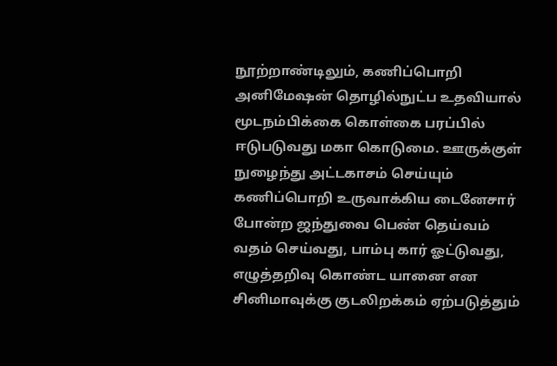நூற்றாண்டிலும், கணிப்பொறி அனிமேஷன் தொழில்நுட்ப உதவியால் மூடநம்பிக்கை கொள்கை பரப்பில் ஈடுபடுவது மகா கொடுமை. ஊருக்குள் நுழைந்து அட்டகாசம் செய்யும் கணிப்பொறி உருவாக்கிய டைனேசார் போன்ற ஜந்துவை பெண் தெய்வம் வதம் செய்வது, பாம்பு கார் ஓட்டுவது, எழுத்தறிவு கொண்ட யானை என சினிமாவுக்கு குடலிறக்கம் ஏற்படுத்தும்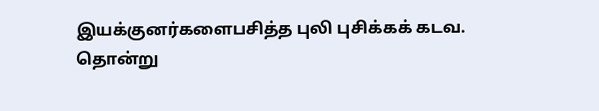இயக்குனர்களைபசித்த புலி புசிக்கக் கடவ.
தொன்று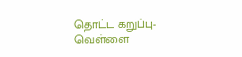தொட்ட கறுப்பு-வெள்ளை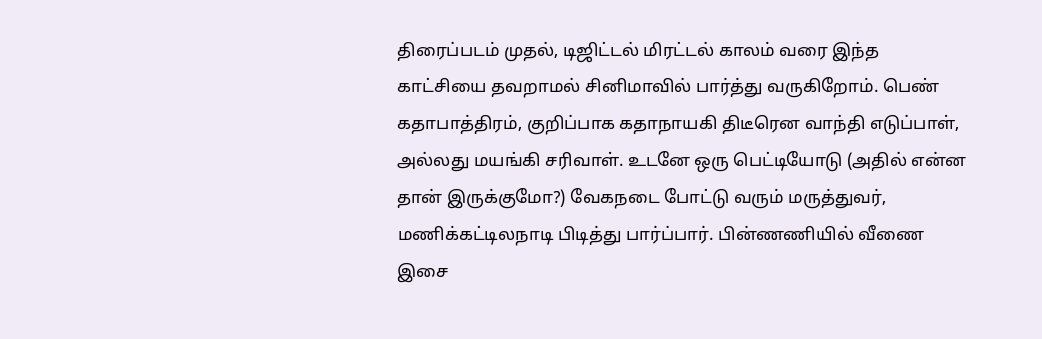திரைப்படம் முதல், டிஜிட்டல் மிரட்டல் காலம் வரை இந்த காட்சியை தவறாமல் சினிமாவில் பார்த்து வருகிறோம். பெண் கதாபாத்திரம், குறிப்பாக கதாநாயகி திடீரென வாந்தி எடுப்பாள், அல்லது மயங்கி சரிவாள். உடனே ஒரு பெட்டியோடு (அதில் என்ன தான் இருக்குமோ?) வேகநடை போட்டு வரும் மருத்துவர், மணிக்கட்டிலநாடி பிடித்து பார்ப்பார். பின்ணணியில் வீணை இசை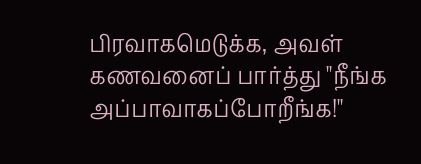பிரவாகமெடுக்க, அவள் கணவனைப் பார்த்து "நீங்க அப்பாவாகப்போறீங்க!"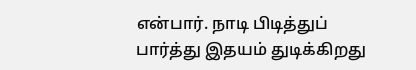என்பார். நாடி பிடித்துப் பார்த்து இதயம் துடிக்கிறது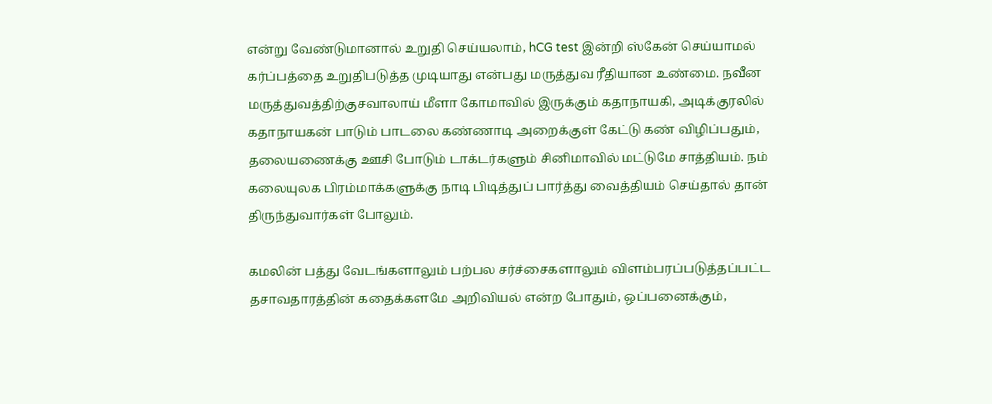என்று வேண்டுமானால் உறுதி செய்யலாம், hCG test இன்றி ஸ்கேன் செய்யாமல் கர்ப்பத்தை உறுதிபடுத்த முடியாது என்பது மருத்துவ ரீதியான உண்மை. நவீன மருத்துவத்திற்குசவாலாய் மீளா கோமாவில் இருக்கும் கதாநாயகி, அடிக்குரலில் கதாநாயகன் பாடும் பாடலை கண்ணாடி அறைக்குள் கேட்டு கண் விழிப்பதும், தலையணைக்கு ஊசி போடும் டாக்டர்களும் சினிமாவில் மட்டுமே சாத்தியம். நம் கலையுலக பிரம்மாக்களுக்கு நாடி பிடித்துப் பார்த்து வைத்தியம் செய்தால் தான் திருந்துவார்கள் போலும்.

கமலின் பத்து வேடங்களாலும் பற்பல சர்ச்சைகளாலும் விளம்பரப்படுத்தப்பட்ட தசாவதாரத்தின் கதைக்களமே அறிவியல் என்ற போதும், ஒப்பனைக்கும்,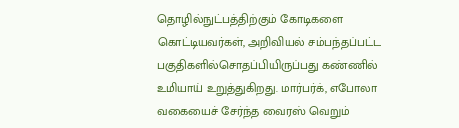தொழில்நுட்பத்திற்கும் கோடிகளை கொட்டியவர்கள், அறிவியல் சம்பந்தப்பட்ட பகுதிகளில்சொதப்பியிருப்பது கண்ணில் உமியாய் உறுத்துகிறது. மார்பர்க், எபோலா வகையைச் சேர்ந்த வைரஸ் வெறும்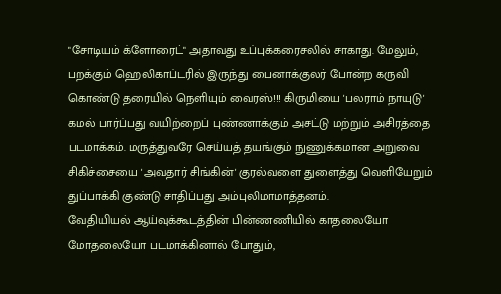"சோடியம் க்ளோரைட்" அதாவது உப்புக்கரைசலில் சாகாது. மேலும், பறக்கும் ஹெலிகாப்டரில் இருந்து பைனாக்குலர் போன்ற கருவி கொண்டு தரையில் நெளியும் வைரஸ்!!! கிருமியை 'பலராம் நாயுடு' கமல் பார்ப்பது வயிற்றைப் புண்ணாக்கும் அசட்டு மற்றும் அசிரத்தை படமாக்கம். மருத்துவரே செய்யத் தயங்கும் நுணுக்கமான அறுவை சிகிச்சையை 'அவதார் சிங்கின்' குரல்வளை துளைத்து வெளியேறும் துப்பாக்கி குண்டு சாதிப்பது அம்புலிமாமாத்தனம்.
வேதியியல் ஆய்வுக்கூடத்தின் பின்ணணியில் காதலையோ மோதலையோ படமாக்கினால் போதும்,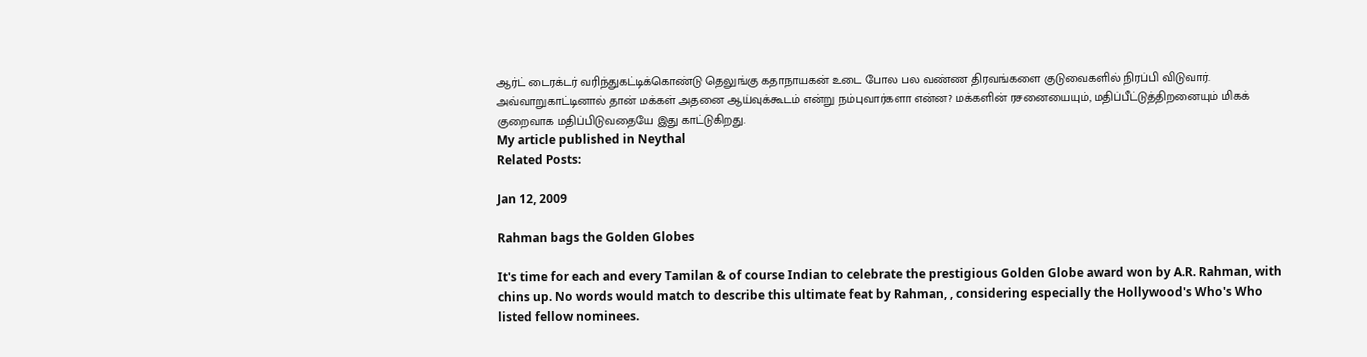ஆர்ட் டைரக்டர் வரிந்துகட்டிக்கொண்டு தெலுங்கு கதாநாயகன் உடை போல பல வண்ண திரவங்களை குடுவைகளில் நிரப்பி விடுவார். அவ்வாறுகாட்டினால் தான் மக்கள் அதனை ஆய்வுக்கூடம் என்று நம்புவார்களா என்ன? மக்களின் ரசனையையும், மதிப்பீட்டுத்திறனையும் மிகக் குறைவாக மதிப்பிடுவதையே இது காட்டுகிறது.
My article published in Neythal
Related Posts:

Jan 12, 2009

Rahman bags the Golden Globes

It's time for each and every Tamilan & of course Indian to celebrate the prestigious Golden Globe award won by A.R. Rahman, with chins up. No words would match to describe this ultimate feat by Rahman, , considering especially the Hollywood's Who's Who listed fellow nominees.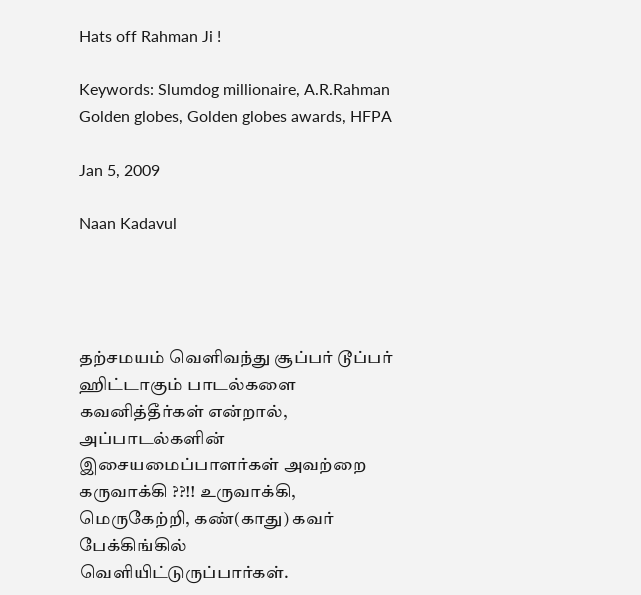Hats off Rahman Ji !

Keywords: Slumdog millionaire, A.R.Rahman Golden globes, Golden globes awards, HFPA

Jan 5, 2009

Naan Kadavul




தற்சமயம் வெளிவந்து சூப்பர் டூப்பர் ஹிட்டாகும் பாடல்களை கவனித்தீர்கள் என்றால், அப்பாடல்களின் இசையமைப்பாளர்கள் அவற்றை கருவாக்கி ??!! உருவாக்கி, மெருகேற்றி, கண்(காது) கவர் பேக்கிங்கில் வெளியிட்டுருப்பார்கள்.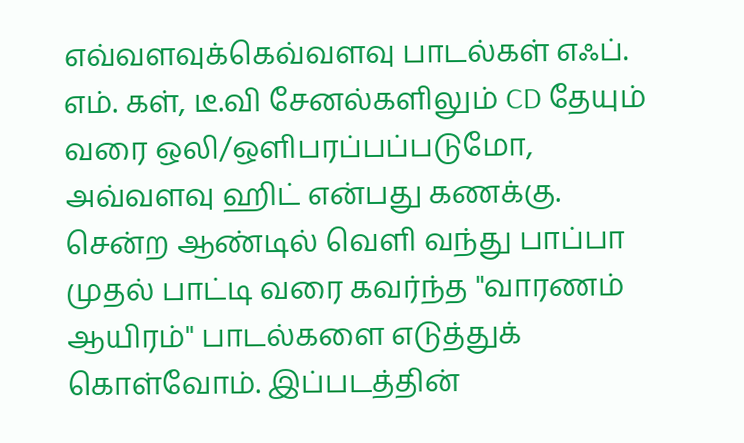எவ்வளவுக்கெவ்வளவு பாடல்கள் எஃப். எம். கள், டீ.வி சேனல்களிலும் CD தேயும் வரை ஒலி/ஒளிபரப்பப்படுமோ, அவ்வளவு ஹிட் என்பது கணக்கு. சென்ற ஆண்டில் வெளி வந்து பாப்பா முதல் பாட்டி வரை கவர்ந்த "வாரணம் ஆயிரம்" பாடல்களை எடுத்துக் கொள்வோம். இப்படத்தின்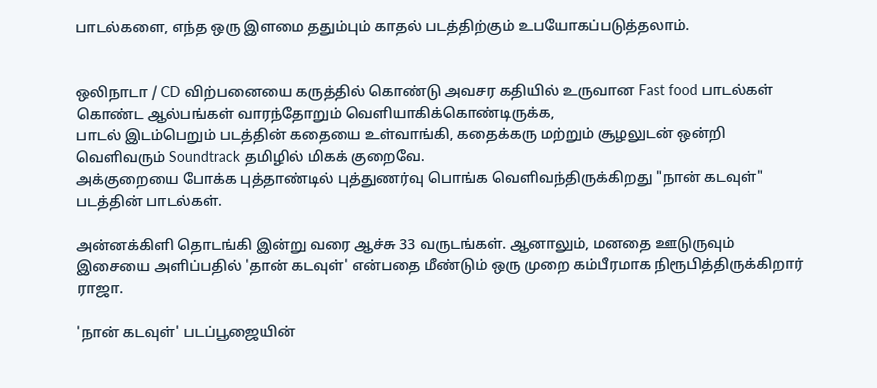பாடல்களை, எந்த ஒரு இளமை ததும்பும் காதல் படத்திற்கும் உபயோகப்படுத்தலாம்.


ஒலிநாடா / CD விற்பனையை கருத்தில் கொண்டு அவசர கதியில் உருவான Fast food பாடல்கள் கொண்ட ஆல்பங்கள் வாரந்தோறும் வெளியாகிக்கொண்டிருக்க,
பாடல் இடம்பெறும் படத்தின் கதையை உள்வாங்கி, கதைக்கரு மற்றும் சூழலுடன் ஒன்றி வெளிவரும் Soundtrack தமிழில் மிகக் குறைவே.
அக்குறையை போக்க புத்தாண்டில் புத்துணர்வு பொங்க வெளிவந்திருக்கிறது "நான் கடவுள்" படத்தின் பாடல்கள்.

அன்னக்கிளி தொடங்கி இன்று வரை ஆச்சு 33 வருடங்கள். ஆனாலும், மனதை ஊடுருவும் இசையை அளிப்பதில் 'தான் கடவுள்' என்பதை மீண்டும் ஒரு முறை கம்பீரமாக நிரூபித்திருக்கிறார் ராஜா.

'நான் கடவுள்' படப்பூஜையின்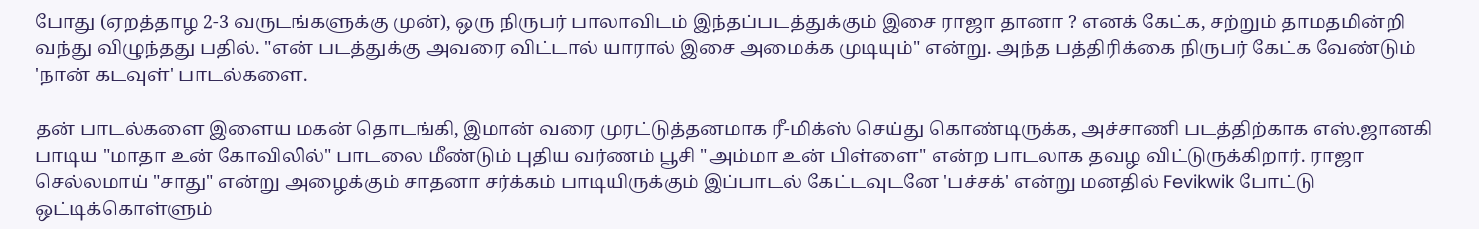போது (ஏறத்தாழ 2-3 வருடங்களுக்கு முன்), ஒரு நிருபர் பாலாவிடம் இந்தப்படத்துக்கும் இசை ராஜா தானா ? எனக் கேட்க, சற்றும் தாமதமின்றி வந்து விழுந்தது பதில். "என் படத்துக்கு அவரை விட்டால் யாரால் இசை அமைக்க முடியும்" என்று. அந்த பத்திரிக்கை நிருபர் கேட்க வேண்டும் 'நான் கடவுள்' பாடல்களை.

தன் பாடல்களை இளைய மகன் தொடங்கி, இமான் வரை முரட்டுத்தனமாக ரீ-மிக்ஸ் செய்து கொண்டிருக்க, அச்சாணி படத்திற்காக எஸ்.ஜானகி பாடிய "மாதா உன் கோவிலில்" பாடலை மீண்டும் புதிய வர்ணம் பூசி "அம்மா உன் பிள்ளை" என்ற பாடலாக தவழ விட்டுருக்கிறார். ராஜா செல்லமாய் "சாது" என்று அழைக்கும் சாதனா சர்க்கம் பாடியிருக்கும் இப்பாடல் கேட்டவுடனே 'பச்சக்' என்று மனதில் Fevikwik போட்டு ஒட்டிக்கொள்ளும்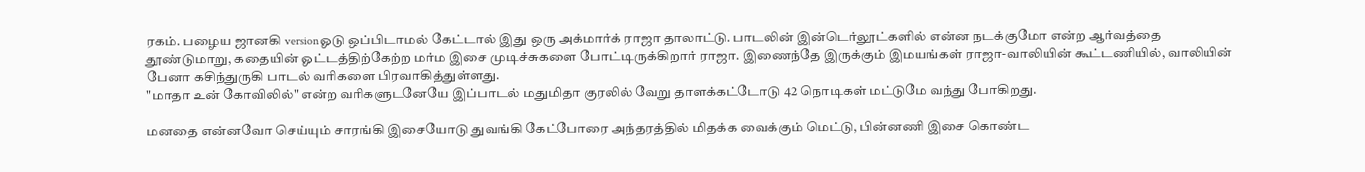ரகம். பழைய ஜானகி versionஓடு ஒப்பிடாமல் கேட்டால் இது ஒரு அக்மார்க் ராஜா தாலாட்டு. பாடலின் இன்டெர்லூட்களில் என்ன நடக்குமோ என்ற ஆர்வத்தை தூண்டுமாறு, கதையின் ஓட்டத்திற்கேற்ற மர்ம இசை முடிச்சுகளை போட்டிருக்கிறார் ராஜா. இணைந்தே இருக்கும் இமயங்கள் ராஜா-வாலியின் கூட்டணியில், வாலியின் பேனா கசிந்துருகி பாடல் வரிகளை பிரவாகித்துள்ளது.
"மாதா உன் கோவிலில்" என்ற வரிகளுடனேயே இப்பாடல் மதுமிதா குரலில் வேறு தாளக்கட்டோடு 42 நொடிகள் மட்டுமே வந்து போகிறது.

மனதை என்னவோ செய்யும் சாரங்கி இசையோடு துவங்கி கேட்போரை அந்தரத்தில் மிதக்க வைக்கும் மெட்டு, பின்னணி இசை கொண்ட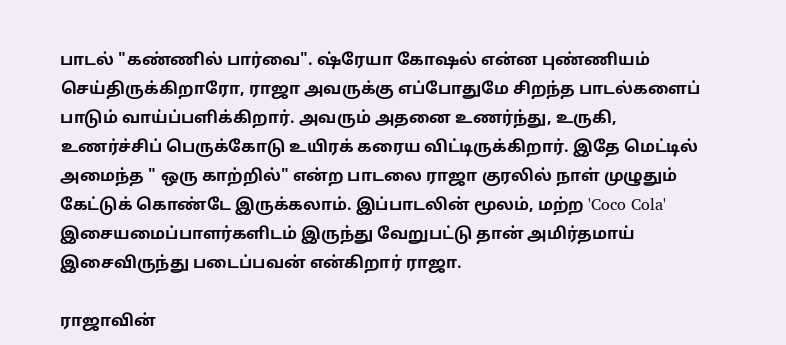பாடல் "கண்ணில் பார்வை". ஷ்ரேயா கோஷல் என்ன புண்ணியம் செய்திருக்கிறாரோ, ராஜா அவருக்கு எப்போதுமே சிறந்த பாடல்களைப் பாடும் வாய்ப்பளிக்கிறார். அவரும் அதனை உணர்ந்து, உருகி, உணர்ச்சிப் பெருக்கோடு உயிரக் கரைய விட்டிருக்கிறார். இதே மெட்டில் அமைந்த " ஒரு காற்றில்" என்ற பாடலை ராஜா குரலில் நாள் முழுதும் கேட்டுக் கொண்டே இருக்கலாம். இப்பாடலின் மூலம், மற்ற 'Coco Cola' இசையமைப்பாளர்களிடம் இருந்து வேறுபட்டு தான் அமிர்தமாய் இசைவிருந்து படைப்பவன் என்கிறார் ராஜா.

ராஜாவின்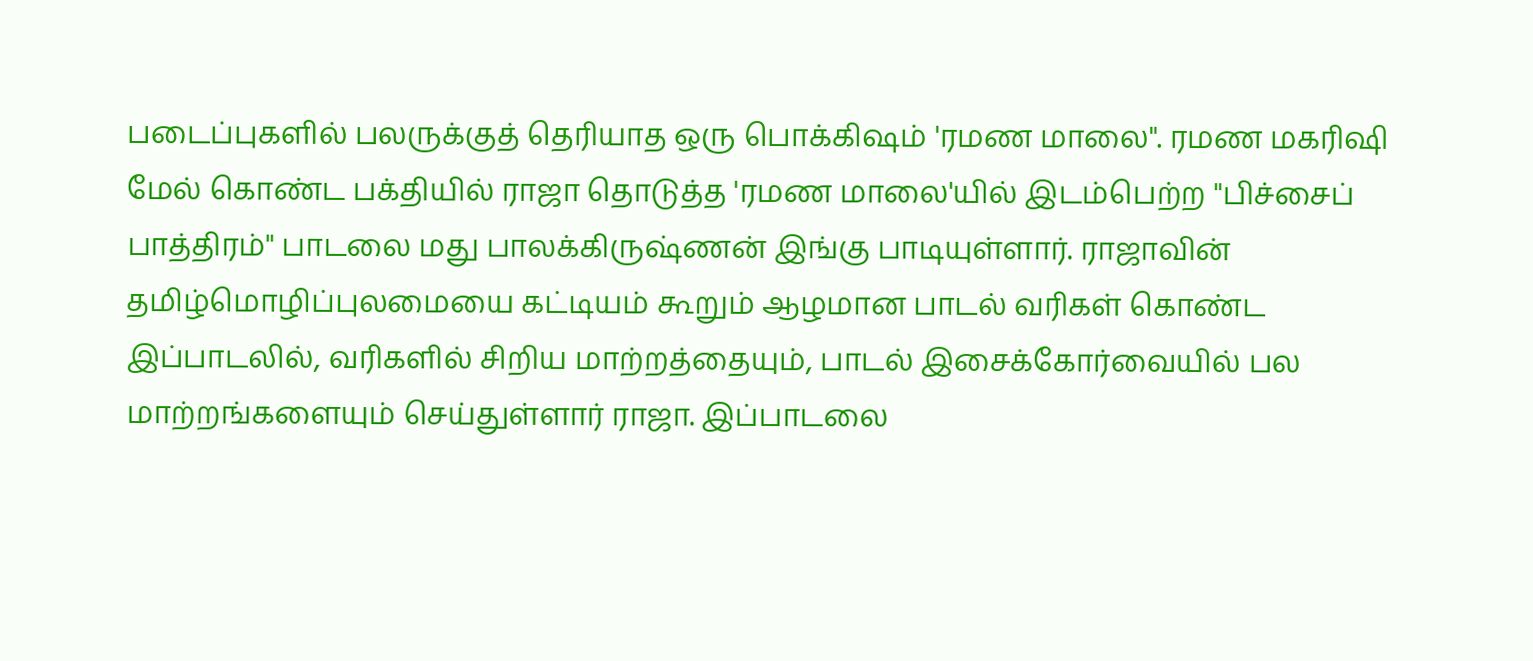படைப்புகளில் பலருக்குத் தெரியாத ஒரு பொக்கிஷம் 'ரமண மாலை". ரமண மகரிஷி மேல் கொண்ட பக்தியில் ராஜா தொடுத்த 'ரமண மாலை'யில் இடம்பெற்ற "பிச்சைப் பாத்திரம்" பாடலை மது பாலக்கிருஷ்ணன் இங்கு பாடியுள்ளார். ராஜாவின் தமிழ்மொழிப்புலமையை கட்டியம் கூறும் ஆழமான பாடல் வரிகள் கொண்ட இப்பாடலில், வரிகளில் சிறிய மாற்றத்தையும், பாடல் இசைக்கோர்வையில் பல மாற்றங்களையும் செய்துள்ளார் ராஜா. இப்பாடலை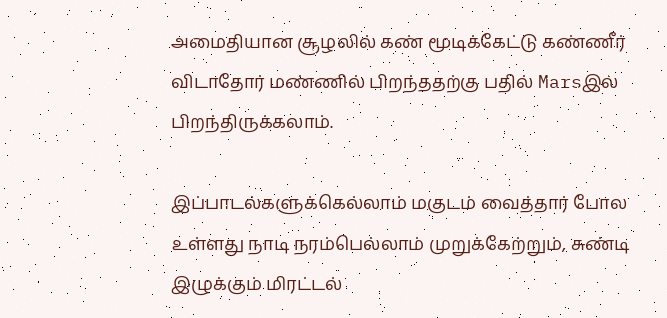அமைதியான சூழலில் கண் மூடிக்கேட்டு கண்ணீர் விடாதோர் மண்ணில் பிறந்ததற்கு பதில் Marsஇல் பிறந்திருக்கலாம்.

இப்பாடல்களுக்கெல்லாம் மகுடம் வைத்தார் போல உள்ளது நாடி நரம்பெல்லாம் முறுக்கேற்றும், சுண்டி இழுக்கும் மிரட்டல்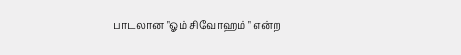பாடலான "ஓம் சிவோஹம் " என்ற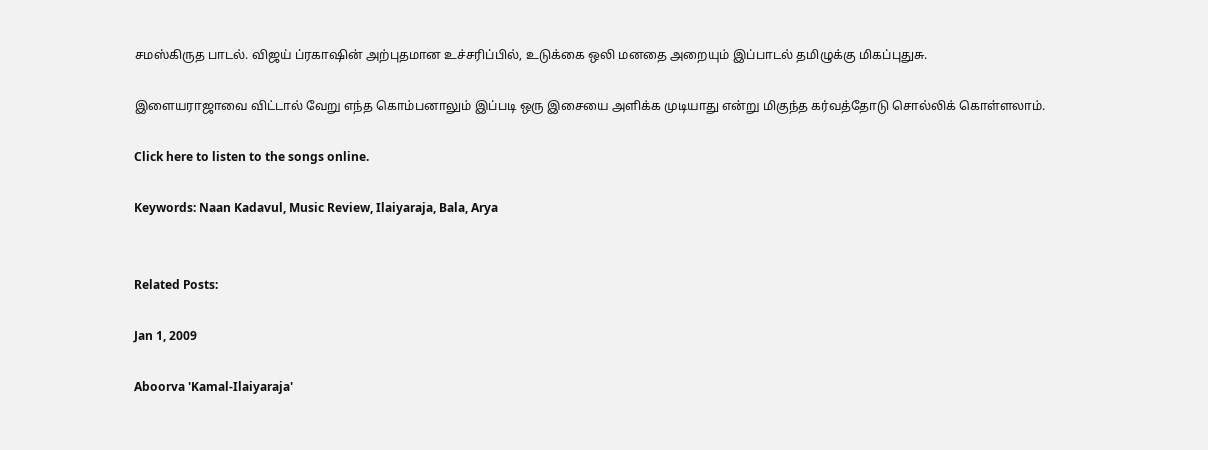சமஸ்கிருத பாடல். விஜய் ப்ரகாஷின் அற்புதமான உச்சரிப்பில், உடுக்கை ஒலி மனதை அறையும் இப்பாடல் தமிழுக்கு மிகப்புதுசு.

இளையராஜாவை விட்டால் வேறு எந்த கொம்பனாலும் இப்படி ஒரு இசையை அளிக்க முடியாது என்று மிகுந்த கர்வத்தோடு சொல்லிக் கொள்ளலாம்.

Click here to listen to the songs online.

Keywords: Naan Kadavul, Music Review, Ilaiyaraja, Bala, Arya


Related Posts:

Jan 1, 2009

Aboorva 'Kamal-Ilaiyaraja'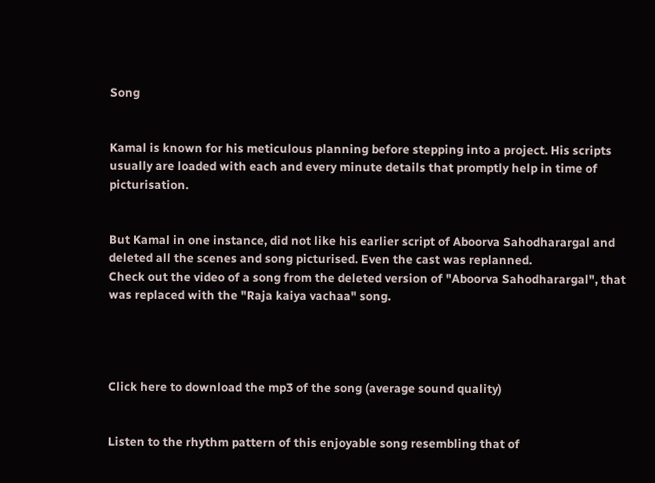Song


Kamal is known for his meticulous planning before stepping into a project. His scripts usually are loaded with each and every minute details that promptly help in time of picturisation.


But Kamal in one instance, did not like his earlier script of Aboorva Sahodharargal and deleted all the scenes and song picturised. Even the cast was replanned.
Check out the video of a song from the deleted version of "Aboorva Sahodharargal", that was replaced with the "Raja kaiya vachaa" song.




Click here to download the mp3 of the song (average sound quality)


Listen to the rhythm pattern of this enjoyable song resembling that of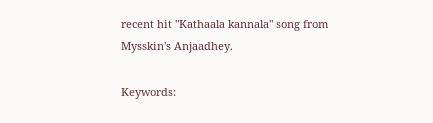recent hit "Kathaala kannala" song from Mysskin's Anjaadhey.

Keywords: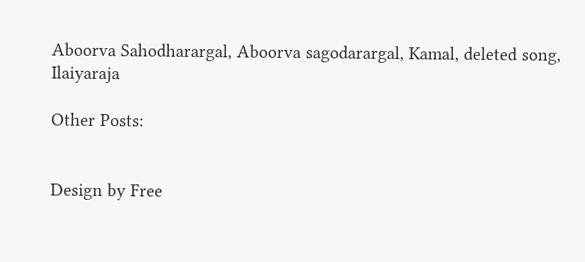Aboorva Sahodharargal, Aboorva sagodarargal, Kamal, deleted song, Ilaiyaraja

Other Posts:


Design by Free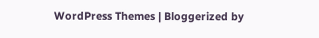WordPress Themes | Bloggerized by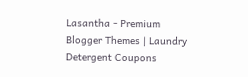Lasantha - Premium Blogger Themes | Laundry Detergent Coupons